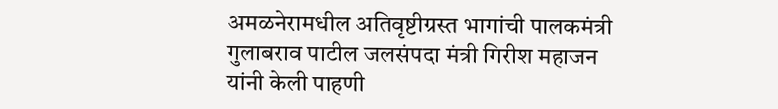अमळनेरामधील अतिवृष्टीग्रस्त भागांची पालकमंत्री गुलाबराव पाटील जलसंपदा मंत्री गिरीश महाजन यांनी केली पाहणी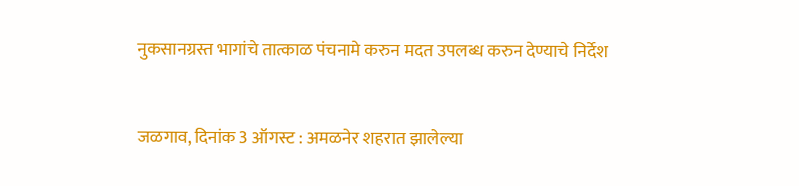नुकसानग्रस्त भागांचे तात्काळ पंचनामे करुन मदत उपलब्ध करुन देण्याचे निर्देश


जळगाव, दिनांक 3 ऑगस्ट : अमळनेर शहरात झालेल्या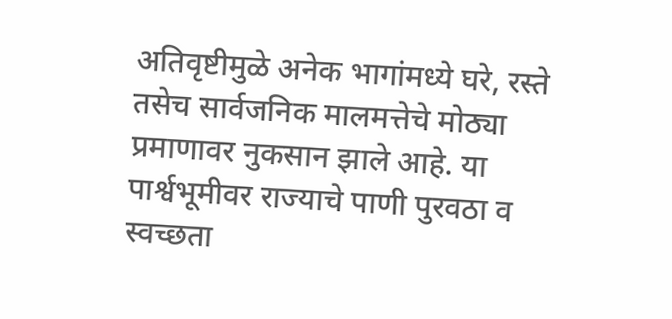अतिवृष्टीमुळे अनेक भागांमध्ये घरे, रस्ते तसेच सार्वजनिक मालमत्तेचे मोठ्या प्रमाणावर नुकसान झाले आहे. या पार्श्वभूमीवर राज्याचे पाणी पुरवठा व स्वच्छता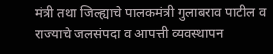मंत्री तथा जिल्ह्याचे पालकमंत्री गुलाबराव पाटील व राज्याचे जलसंपदा व आपत्ती व्यवस्थापन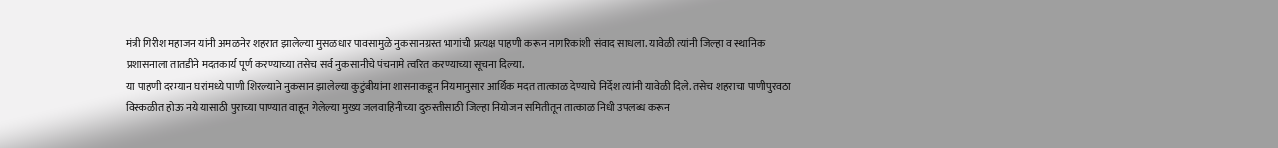मंत्री गिरीश महाजन यांनी अमळनेर शहरात झालेल्या मुसळधार पावसामुळे नुकसानग्रस्त भागांची प्रत्यक्ष पाहणी करून नागरिकांशी संवाद साधला. यावेळी त्यांनी जिल्हा व स्थानिक प्रशासनाला तातडीने मदतकार्य पूर्ण करण्याच्या तसेच सर्व नुकसानीचे पंचनामे त्वरित करण्याच्या सूचना दिल्या.
या पाहणी दरम्यान घरांमध्ये पाणी शिरल्याने नुकसान झालेल्या कुटुंबीयांना शासनाकडून नियमानुसार आर्थिक मदत तात्काळ देण्याचे निर्देश त्यांनी यावेळी दिले. तसेच शहराचा पाणीपुरवठा विस्कळीत होऊ नये यासाठी पुराच्या पाण्यात वाहून गेलेल्या मुख्य जलवाहिनीच्या दुरुस्तीसाठी जिल्हा नियोजन समितीतून तात्काळ निधी उपलब्ध करून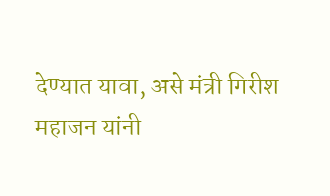देण्यात यावा, असे मंत्री गिरीश महाजन यांनी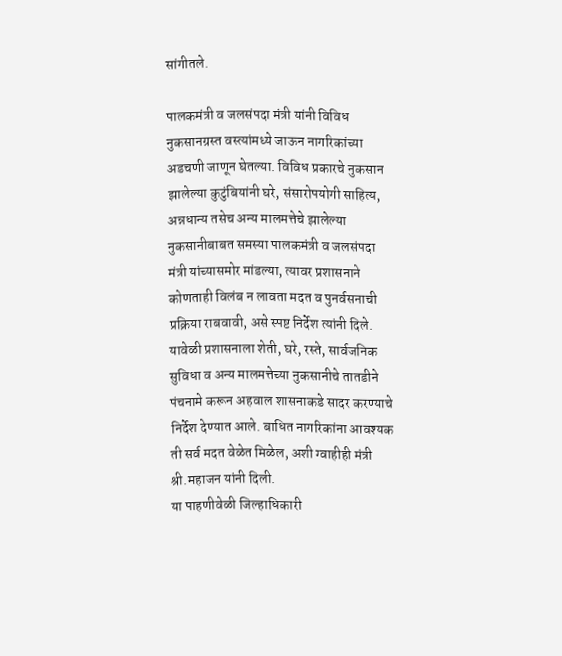सांगीतले.

पालकमंत्री व जलसंपदा मंत्री यांनी विविध नुकसानग्रस्त वस्त्यांमध्ये जाऊन नागरिकांच्या अडचणी जाणून घेतल्या. विविध प्रकारचे नुकसान झालेल्या कुटुंबियांनी घरे, संसारोपयोगी साहित्य, अन्नधान्य तसेच अन्य मालमत्तेचे झालेल्या नुकसानीबाबत समस्या पालकमंत्री व जलसंपदा मंत्री यांच्यासमोर मांडल्या, त्यावर प्रशासनाने कोणताही विलंब न लावता मदत व पुनर्वसनाची प्रक्रिया राबवावी, असे स्पष्ट निर्देश त्यांनी दिले.
यावेळी प्रशासनाला शेती, घरे, रस्ते, सार्वजनिक सुविधा व अन्य मालमत्तेच्या नुकसानीचे तातडीने पंचनामे करून अहवाल शासनाकडे सादर करण्याचे निर्देश देण्यात आले. बाधित नागरिकांना आवश्यक ती सर्व मदत वेळेत मिळेल, अशी ग्वाहीही मंत्री श्री.महाजन यांनी दिली.
या पाहणीवेळी जिल्हाधिकारी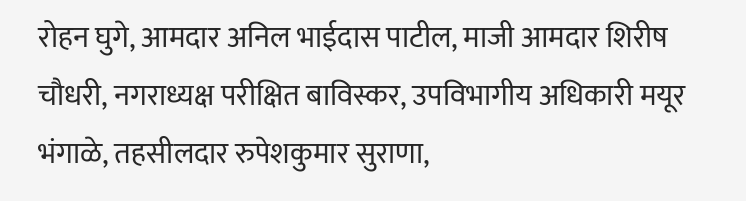रोहन घुगे, आमदार अनिल भाईदास पाटील, माजी आमदार शिरीष चौधरी, नगराध्यक्ष परीक्षित बाविस्कर, उपविभागीय अधिकारी मयूर भंगाळे, तहसीलदार रुपेशकुमार सुराणा,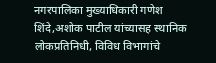नगरपालिका मुख्याधिकारी गणेश शिंदे,अशोक पाटील यांच्यासह स्थानिक लोकप्रतिनिधी, विविध विभागांचे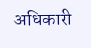अधिकारी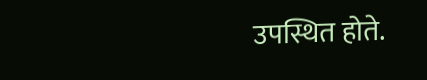उपस्थित होते.